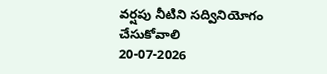వర్షపు నీటిని సద్వినియోగం చేసుకోవాలి
20-07-2026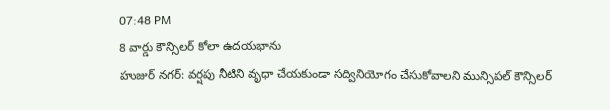07:48 PM
8 వార్డు కౌన్సిలర్ కోలా ఉదయభాను
హుజుర్ నగర్: వర్షపు నీటిని వృధా చేయకుండా సద్వినియోగం చేసుకోవాలని మున్సిపల్ కౌన్సిలర్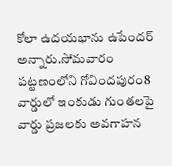కోలా ఉదయభాను ఉపేందర్ అన్నారు.సోమవారం పట్టణంలోని గోవిందపురం8 వార్డులో ఇంకుడు గుంతలపై వార్డు ప్రజలకు అవగాహన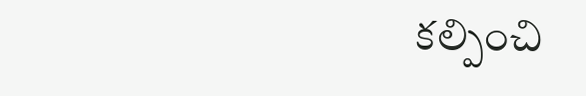కల్పించి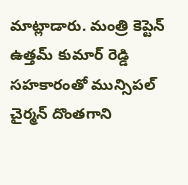మాట్లాడారు. మంత్రి కెప్టెన్ ఉత్తమ్ కుమార్ రెడ్డి సహకారంతో మున్సిపల్ చైర్మన్ దొంతగాని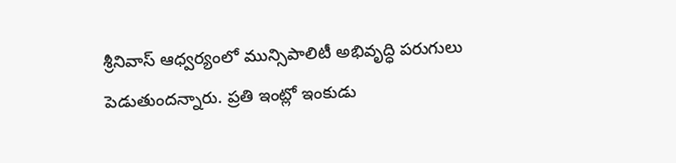శ్రీనివాస్ ఆధ్వర్యంలో మున్సిపాలిటీ అభివృద్ధి పరుగులు పెడుతుందన్నారు. ప్రతి ఇంట్లో ఇంకుడు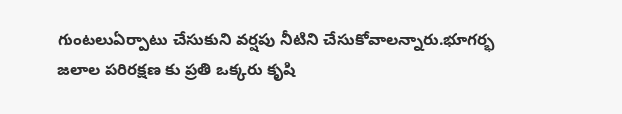గుంటలుఏర్పాటు చేసుకుని వర్షపు నీటిని చేసుకోవాలన్నారు.భూగర్భ జలాల పరిరక్షణ కు ప్రతి ఒక్కరు కృషి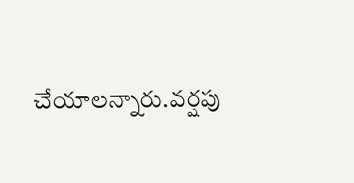చేయాలన్నారు.వర్షపు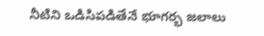నీటిని ఒడిసిపడితేనే భూగర్భ జలాలు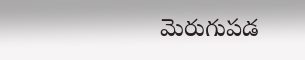మెరుగుపడ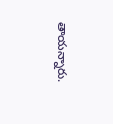తాయన్నారు.